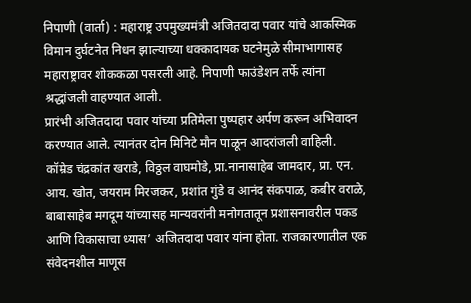निपाणी (वार्ता) : महाराष्ट्र उपमुख्यमंत्री अजितदादा पवार यांचे आकस्मिक विमान दुर्घटनेत निधन झाल्याच्या धक्कादायक घटनेमुळे सीमाभागासह महाराष्ट्रावर शोककळा पसरली आहे. निपाणी फाउंडेशन तर्फे त्यांना श्रद्धांजली वाहण्यात आली.
प्रारंभी अजितदादा पवार यांच्या प्रतिमेला पुष्पहार अर्पण करून अभिवादन करण्यात आले. त्यानंतर दोन मिनिटे मौन पाळून आदरांजली वाहिली.
कॉम्रेड चंद्रकांत खराडे, विठ्ठल वाघमोडे, प्रा.नानासाहेब जामदार, प्रा. एन. आय. खोत, जयराम मिरजकर, प्रशांत गुंडे व आनंद संकपाळ, कबीर वराळे, बाबासाहेब मगदूम यांच्यासह मान्यवरांनी मनोगतातून प्रशासनावरील पकड आणि विकासाचा ध्यास’ अजितदादा पवार यांना होता. राजकारणातील एक संवेदनशील माणूस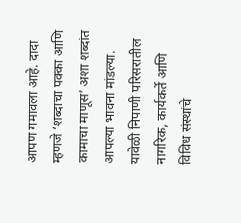आपण गमावला आहे. दादा म्हणजे ‘शब्दाचा पक्का आणि कामाचा माणूस’ अशा शब्दांत आपल्या भावना मांडल्या. यावेळी निपाणी परिसरातील नागरिक, कार्यकर्ते आणि विविध संस्थांचे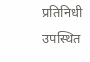प्रतिनिधी उपस्थित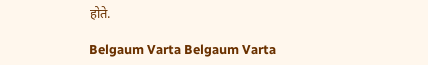होते.

Belgaum Varta Belgaum Varta